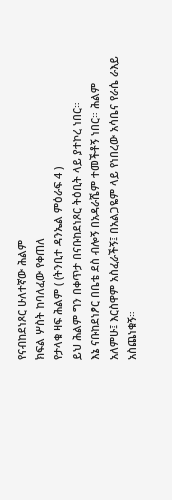የናብከደነጾር ሁለተኛው ሕልም
ክፍል ሦስት ከባለፈው የቀጠለ
የታላቁ ዛፍ ሕልም ( (ትንቢተ ዳንኤል ምዕራፍ 4 )
ይህ ሕልም ግን በቀጥታ በናቡከደነጾር ትዕቢት ላይ ያተኮረ ነበር።
እኔ ናቡከደነፆር በቤቴ ደስ ብሎኝ በአዳራሼም ተመችቶኝ ነበር። ሕልም አለምሁ፤ እርስዋም አስፈራችኝ፤ በአልጋዬም ላይ የነበረው አሳቤና የራሴ ራእይ አስጨነቁኝ።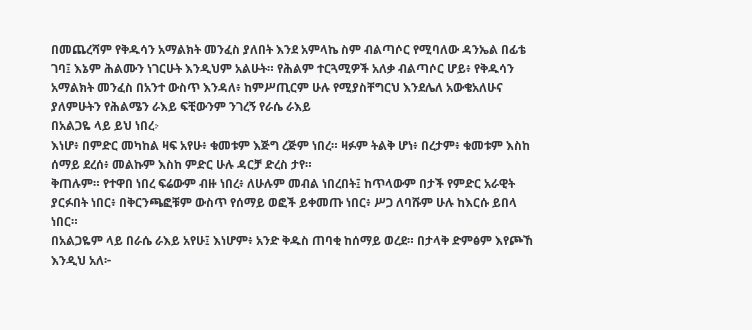በመጨረሻም የቅዱሳን አማልክት መንፈስ ያለበት እንደ አምላኬ ስም ብልጣሶር የሚባለው ዳንኤል በፊቴ ገባ፤ እኔም ሕልሙን ነገርሁት እንዲህም አልሁት። የሕልም ተርጓሚዎች አለቃ ብልጣሶር ሆይ፥ የቅዱሳን አማልክት መንፈስ በአንተ ውስጥ እንዳለ፥ ከምሥጢርም ሁሉ የሚያስቸግርህ እንደሌለ አውቄአለሁና ያለምሁትን የሕልሜን ራእይ ፍቺውንም ንገረኝ የራሴ ራእይ
በአልጋዬ ላይ ይህ ነበረⴾ
እነሆ፥ በምድር መካከል ዛፍ አየሁ፥ ቁመቱም እጅግ ረጅም ነበረ። ዛፉም ትልቅ ሆነ፥ በረታም፥ ቁመቱም እስከ ሰማይ ደረሰ፥ መልኩም እስከ ምድር ሁሉ ዳርቻ ድረስ ታየ።
ቅጠሉም። የተዋበ ነበረ ፍሬውም ብዙ ነበረ፥ ለሁሉም መብል ነበረበት፤ ከጥላውም በታች የምድር አራዊት ያርፉበት ነበር፥ በቅርንጫፎቹም ውስጥ የሰማይ ወፎች ይቀመጡ ነበር፥ ሥጋ ለባሹም ሁሉ ከእርሱ ይበላ ነበር።
በአልጋዬም ላይ በራሴ ራእይ አየሁ፤ እነሆም፥ አንድ ቅዱስ ጠባቂ ከሰማይ ወረደ። በታላቅ ድምፅም እየጮኸ እንዲህ አለ፦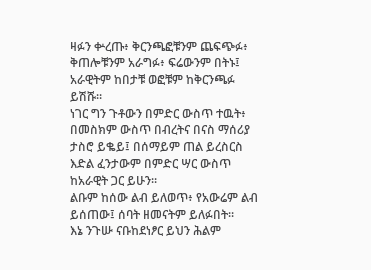ዛፉን ቍረጡ፥ ቅርንጫፎቹንም ጨፍጭፉ፥ ቅጠሎቹንም አራግፉ፥ ፍሬውንም በትኑ፤ አራዊትም ከበታቹ ወፎቹም ከቅርንጫፉ ይሽሹ።
ነገር ግን ጉቶውን በምድር ውስጥ ተዉት፥ በመስክም ውስጥ በብረትና በናስ ማሰሪያ ታስሮ ይቈይ፤ በሰማይም ጠል ይረስርስ እድል ፈንታውም በምድር ሣር ውስጥ ከአራዊት ጋር ይሁን።
ልቡም ከሰው ልብ ይለወጥ፥ የአውሬም ልብ ይሰጠው፤ ሰባት ዘመናትም ይለፉበት።
እኔ ንጉሡ ናቡከደነፆር ይህን ሕልም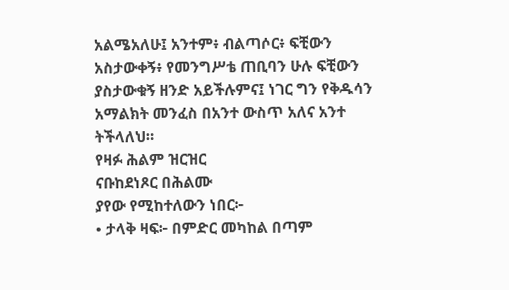አልሜአለሁ፤ አንተም፥ ብልጣሶር፥ ፍቺውን አስታውቀኝ፥ የመንግሥቴ ጠቢባን ሁሉ ፍቺውን ያስታውቁኝ ዘንድ አይችሉምና፤ ነገር ግን የቅዱሳን አማልክት መንፈስ በአንተ ውስጥ አለና አንተ ትችላለህ።
የዛፉ ሕልም ዝርዝር
ናቡከደነጾር በሕልሙ
ያየው የሚከተለውን ነበር፦
• ታላቅ ዛፍ፦ በምድር መካከል በጣም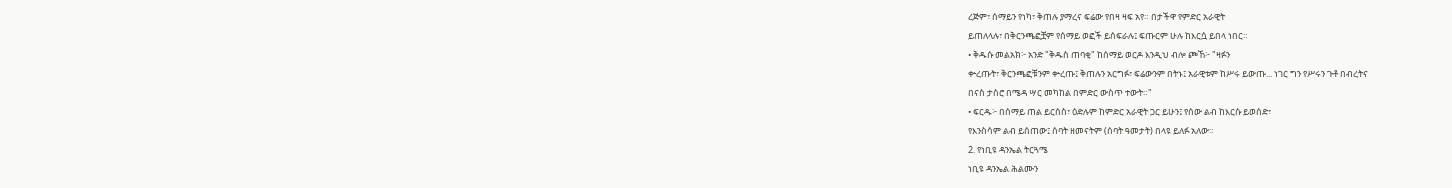ረጅም፣ ሰማይን የነካ፣ ቅጠሉ ያማረና ፍሬው የበዛ ዛፍ አየ። በታችዋ የምድር አራዊት
ይጠለላሉ፣ በቅርንጫፎቿም የሰማይ ወፎች ይሰፍራሉ፤ ፍጡርም ሁሉ ከእርሷ ይበላ ነበር።
• ቅዱሱ መልአክ፦ አንድ "ቅዱስ ጠባቂ" ከሰማይ ወርዶ እንዲህ ብሎ ጮኸ፦ "ዛፉን
ቍረጡት፣ ቅርንጫፎቹንም ቍረጡ፤ ቅጠሉን አርግፉ፣ ፍሬውንም በትኑ፤ አራዊቱም ከሥሩ ይውጡ... ነገር ግን የሥሩን ጉቶ በብረትና
በናስ ታስሮ በሜዳ ሣር መካከል በምድር ውስጥ ተውት።"
• ፍርዱ፦ በሰማይ ጠል ይርሰስ፣ ዕድሉም ከምድር አራዊት ጋር ይሁን፤ የሰው ልብ ከእርሱ ይወሰድ፣
የእንስሳም ልብ ይሰጠው፤ ሰባት ዘመናትም (ሰባት ዓመታት) በላዩ ይለፉ አለው።
2. የነቢዩ ዳንኤል ትርጓሜ
ነቢዩ ዳንኤል ሕልሙን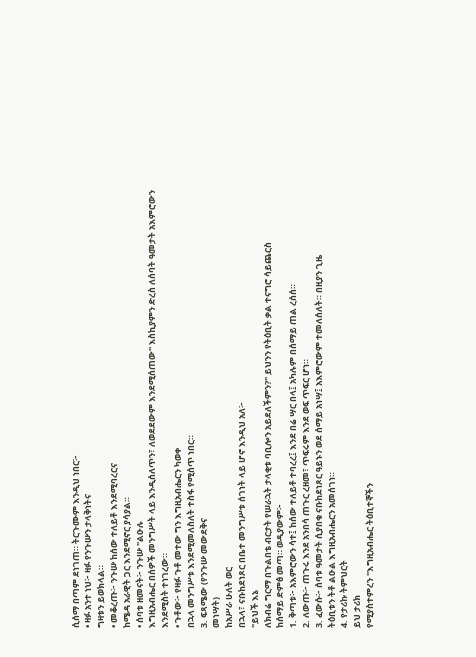ሲሰማ በጣም ደነገጠ። ትርጉሙም እንዲህ ነበር፦
• ዛፉ አንተ ነህ፦ ዛፉ የንጉሡን ታላቅነትና
ግዛቱን ይወክላል።
• መቆረጡ፦ ንጉሡ ከሰው ተለይቶ እንደሚባረርና
ከሜዳ አራዊት ጋር እንደሚኖር ያሳያል።
• ሰባቱ ዘመናት፦ ንጉሡ "ልዑሉ
እግዚአብሔር በሰዎች መንግሥት ላይ እንዲሰለጥን፣ ለወደደውም እንደሚሰጠው" እስኪያምን ድረስ ለሰባት ዓመታት አእምሮውን
እንደሚስት ተነገረው።
• ጉቶው፦ የዛፉ ጉቶ መተው ግን እግዚአብሔርን ካወቀ
በኋላ መንግሥቱ እንደሚመለስለት ተስፋ የሚሰጥ ነበር።
3. ፍጻሜው (የንጉሡ መውደቅና
መነሣት)
ከአሥራ ሁለት ወር
በኋላ፣ ናቡከደነጾር በቤተ መንግሥቱ ሰገነት ላይ ሆኖ እንዲህ አለ፦
"ይህች እኔ
ለክብሬ ግርማ በጉልበቴ ብርታት የሠራኋት ታላቂቱ ባቢሎን አይደለችምን?" ይህንን የትዕቢት ቃል ተናግሮ ሳይጨርስ
ከሰማይ ድምፅ መጣ። ወዲያውም፦
1. ቅጣቱ፦ አእምሮውን ሳተ፤ ከሰው ተለይቶ ተባረረ፤ እንደ በሬ ሣር በላ፤ አካሉም በሰማይ ጠል ረሰሰ።
2. ለውጡ፦ ጠጉሩ እንደ አንበሳ ጠጉር ረዘመ፣ ጥፍሩም እንደ ወፍ ጥፍር ሆነ።
3. ፈውሱ፦ ሰባቱ ዓመታት ሲያበቁ ናቡከደነጾር ዓይኑን ወደ ሰማይ አነሣ፤ አእምሮውም ተመለሰለት። በዚያን ጊዜ
ትዕቢቱን ትቶ ልዑል እግዚአብሔርን አመሰገነ።
4. የታሪኩ ትምህርት
ይህ ታሪክ
የሚያስተምረን "እግዚአብሔር ትዕቢተኞችን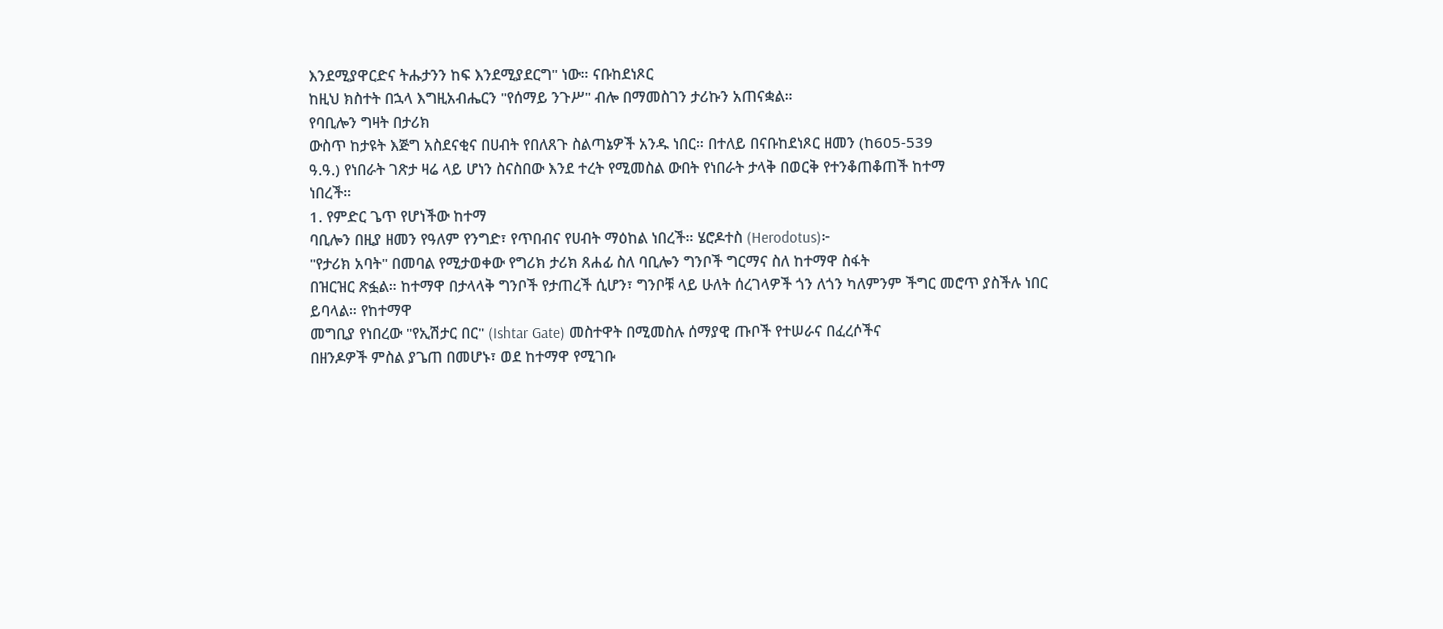እንደሚያዋርድና ትሑታንን ከፍ እንደሚያደርግ" ነው። ናቡከደነጾር
ከዚህ ክስተት በኋላ እግዚአብሔርን "የሰማይ ንጉሥ" ብሎ በማመስገን ታሪኩን አጠናቋል።
የባቢሎን ግዛት በታሪክ
ውስጥ ከታዩት እጅግ አስደናቂና በሀብት የበለጸጉ ስልጣኔዎች አንዱ ነበር። በተለይ በናቡከደነጾር ዘመን (ከ605-539
ዓ.ዓ.) የነበራት ገጽታ ዛሬ ላይ ሆነን ስናስበው እንደ ተረት የሚመስል ውበት የነበራት ታላቅ በወርቅ የተንቆጠቆጠች ከተማ
ነበረች።
1. የምድር ጌጥ የሆነችው ከተማ
ባቢሎን በዚያ ዘመን የዓለም የንግድ፣ የጥበብና የሀብት ማዕከል ነበረች። ሄሮዶተስ (Herodotus)፦
"የታሪክ አባት" በመባል የሚታወቀው የግሪክ ታሪክ ጸሐፊ ስለ ባቢሎን ግንቦች ግርማና ስለ ከተማዋ ስፋት
በዝርዝር ጽፏል። ከተማዋ በታላላቅ ግንቦች የታጠረች ሲሆን፣ ግንቦቹ ላይ ሁለት ሰረገላዎች ጎን ለጎን ካለምንም ችግር መሮጥ ያስችሉ ነበር ይባላል። የከተማዋ
መግቢያ የነበረው "የኢሽታር በር" (Ishtar Gate) መስተዋት በሚመስሉ ሰማያዊ ጡቦች የተሠራና በፈረሶችና
በዘንዶዎች ምስል ያጌጠ በመሆኑ፣ ወደ ከተማዋ የሚገቡ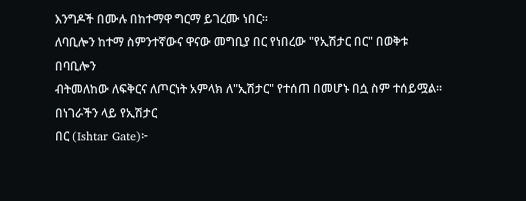እንግዶች በሙሉ በከተማዋ ግርማ ይገረሙ ነበር።
ለባቢሎን ከተማ ስምንተኛውና ዋናው መግቢያ በር የነበረው "የኢሽታር በር" በወቅቱ በባቢሎን
ብትመለከው ለፍቅርና ለጦርነት አምላክ ለ"ኢሽታር" የተሰጠ በመሆኑ በሷ ስም ተሰይሟል። በነገራችን ላይ የኢሽታር
በር (Ishtar Gate)፦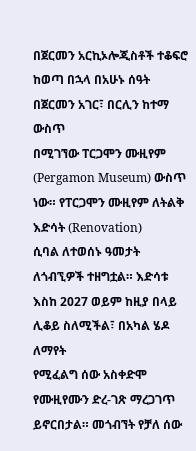በጀርመን አርኪኦሎጂስቶች ተቆፍሮ ከወጣ በኋላ በአሁኑ ሰዓት በጀርመን አገር፣ በርሊን ከተማ ውስጥ
በሚገኘው ፐርጋሞን ሙዚየም (Pergamon Museum) ውስጥ ነው። የፐርጋሞን ሙዚየም ለትልቅ እድሳት (Renovation)
ሲባል ለተወሰኑ ዓመታት ለጎብኚዎች ተዘግቷል። እድሳቱ እስከ 2027 ወይም ከዚያ በላይ ሊቆይ ስለሚችል፣ በአካል ሄዶ ለማየት
የሚፈልግ ሰው አስቀድሞ የሙዚየሙን ድረ-ገጽ ማረጋገጥ ይኖርበታል። መጎብኘት የቻለ ሰው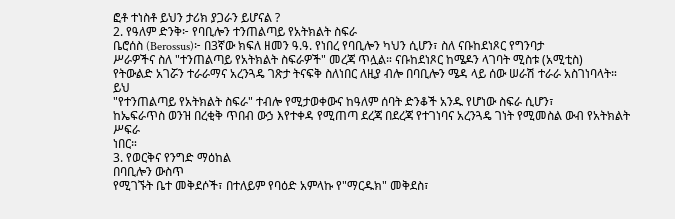ፎቶ ተነስቶ ይህን ታሪክ ያጋራን ይሆናል ?
2. የዓለም ድንቅ፦ የባቢሎን ተንጠልጣይ የአትክልት ስፍራ
ቤሮሰስ (Berossus)፦ በ3ኛው ክፍለ ዘመን ዓ.ዓ. የነበረ የባቢሎን ካህን ሲሆን፣ ስለ ናቡከደነጾር የግንባታ
ሥራዎችና ስለ "ተንጠልጣይ የአትክልት ስፍራዎች" መረጃ ጥሏል። ናቡከደነጾር ከሜዶን ላገባት ሚስቱ (አሚቲስ)
የትውልድ አገሯን ተራራማና አረንጓዴ ገጽታ ትናፍቅ ስለነበር ለዚያ ብሎ በባቢሎን ሜዳ ላይ ሰው ሠራሽ ተራራ አስገነባላት። ይህ
"የተንጠልጣይ የአትክልት ስፍራ" ተብሎ የሚታወቀውና ከዓለም ሰባት ድንቆች አንዱ የሆነው ስፍራ ሲሆን፣
ከኤፍራጥስ ወንዝ በረቂቅ ጥበብ ውኃ እየተቀዳ የሚጠጣ ደረጃ በደረጃ የተገነባና አረንጓዴ ገነት የሚመስል ውብ የአትክልት ሥፍራ
ነበር።
3. የወርቅና የንግድ ማዕከል
በባቢሎን ውስጥ
የሚገኙት ቤተ መቅደሶች፣ በተለይም የባዕድ አምላኩ የ"ማርዱክ" መቅደስ፣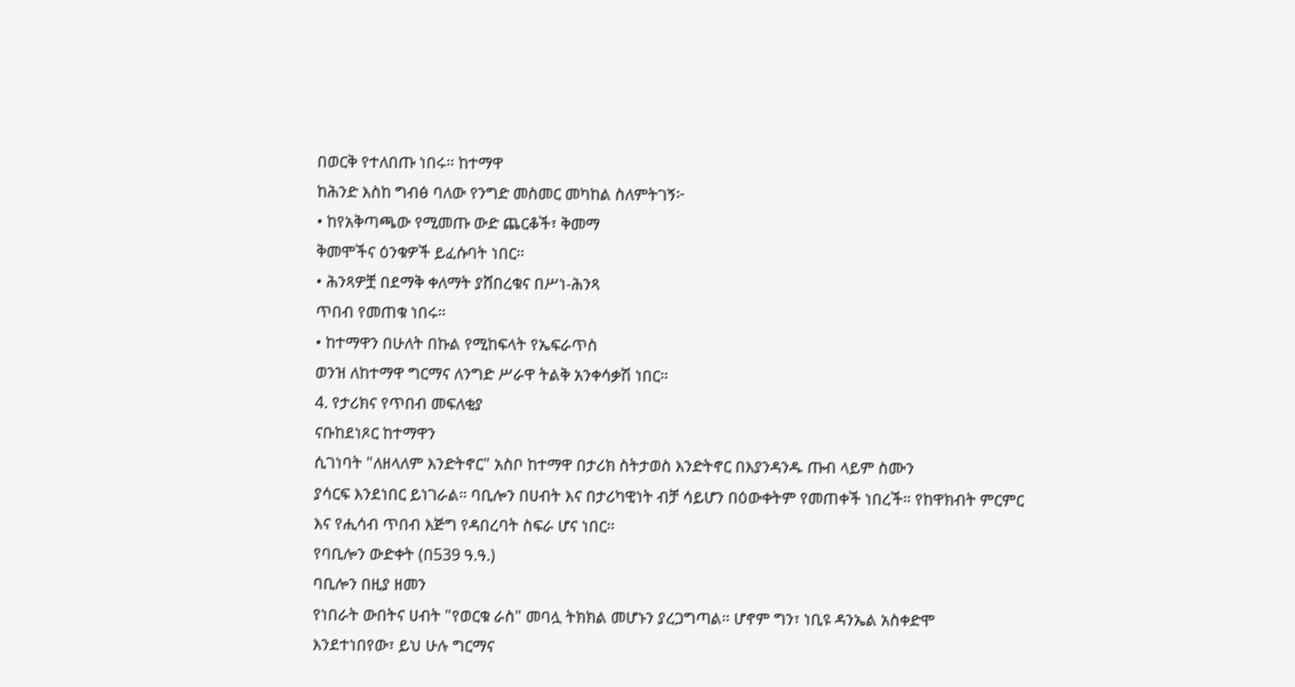በወርቅ የተለበጡ ነበሩ። ከተማዋ
ከሕንድ እስከ ግብፅ ባለው የንግድ መስመር መካከል ስለምትገኝ፦
• ከየአቅጣጫው የሚመጡ ውድ ጨርቆች፣ ቅመማ
ቅመሞችና ዕንቁዎች ይፈሱባት ነበር።
• ሕንጻዎቿ በደማቅ ቀለማት ያሸበረቁና በሥነ-ሕንጻ
ጥበብ የመጠቁ ነበሩ።
• ከተማዋን በሁለት በኩል የሚከፍላት የኤፍራጥስ
ወንዝ ለከተማዋ ግርማና ለንግድ ሥራዋ ትልቅ አንቀሳቃሽ ነበር።
4. የታሪክና የጥበብ መፍለቂያ
ናቡከደነጾር ከተማዋን
ሲገነባት "ለዘላለም እንድትኖር" አስቦ ከተማዋ በታሪክ ስትታወስ እንድትኖር በእያንዳንዱ ጡብ ላይም ስሙን
ያሳርፍ እንደነበር ይነገራል። ባቢሎን በሀብት እና በታሪካዊነት ብቻ ሳይሆን በዕውቀትም የመጠቀች ነበረች። የከዋክብት ምርምር
እና የሒሳብ ጥበብ እጅግ የዳበረባት ስፍራ ሆና ነበር።
የባቢሎን ውድቀት (በ539 ዓ.ዓ.)
ባቢሎን በዚያ ዘመን
የነበራት ውበትና ሀብት "የወርቁ ራስ" መባሏ ትክክል መሆኑን ያረጋግጣል። ሆኖም ግን፣ ነቢዩ ዳንኤል አስቀድሞ
እንደተነበየው፣ ይህ ሁሉ ግርማና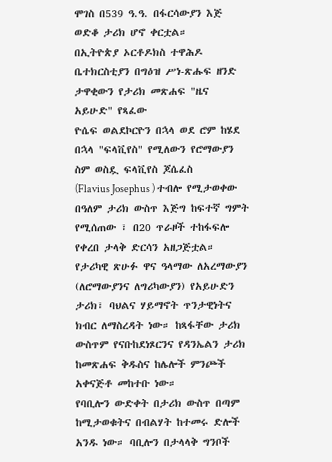ሞገስ በ539 ዓ.ዓ. በፋርሳውያን እጅ ወድቆ ታሪክ ሆኖ ቀርቷል።
በኢትዮጵያ ኦርቶዶክስ ተዋሕዶ ቤተክርስቲያን በግዕዝ ሥነ-ጽሑፍ ዘንድ ታዋቂውን የታሪክ መጽሐፍ "ዜና አይሁድ" የጻፈው
ዮሴፍ ወልደኮርዮን በኋላ ወደ ሮም ከሄደ በኋላ "ፍላቪየስ" የሚለውን የሮማውያን ስም ወስዷ ፍላቪየስ ጆሴፈስ
(Flavius Josephus ) ተብሎ የሚታወቀው በዓለም ታሪክ ውስጥ እጅግ ከፍተኛ ግምት የሚሰጠው ፣ በ20 ጥራዞች ተከፋፍሎ
የቀረበ ታላቅ ድርሳን አዘጋጅቷል። የታሪካዊ ጽሁፉ ዋና ዓላማው ለአረማውያን (ለሮማውያንና ለግሪካውያን) የአይሁድን ታሪክ፣ ባህልና ሃይማኖት ጥንታዊነትና ክብር ለማስረዳት ነው። ከጻፋቸው ታሪክ
ውስጥም የናቡከደነጾርንና የዳንኤልን ታሪክ ከመጽሐፍ ቅዱስና ከሌሎች ምንጮች አቀናጅቶ መከተቡ ነው።
የባቢሎን ውድቀት በታሪክ ውስጥ በጣም ከሚታወቁትና በብልሃት ከተመሩ ድሎች አንዱ ነው። ባቢሎን በታላላቅ ግንቦች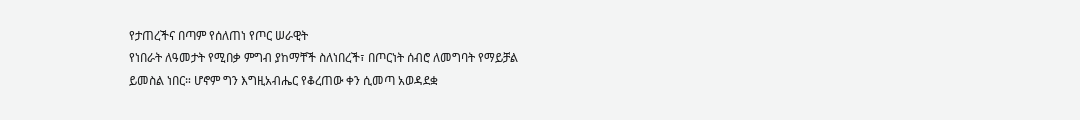የታጠረችና በጣም የሰለጠነ የጦር ሠራዊት
የነበራት ለዓመታት የሚበቃ ምግብ ያከማቸች ስለነበረች፣ በጦርነት ሰብሮ ለመግባት የማይቻል
ይመስል ነበር። ሆኖም ግን እግዚአብሔር የቆረጠው ቀን ሲመጣ አወዳደቋ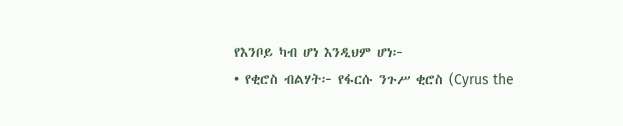የእንቦይ ካብ ሆነ እንዲህም ሆነ፦
• የቂሮስ ብልሃት፦ የፋርሱ ንጉሥ ቂሮስ (Cyrus the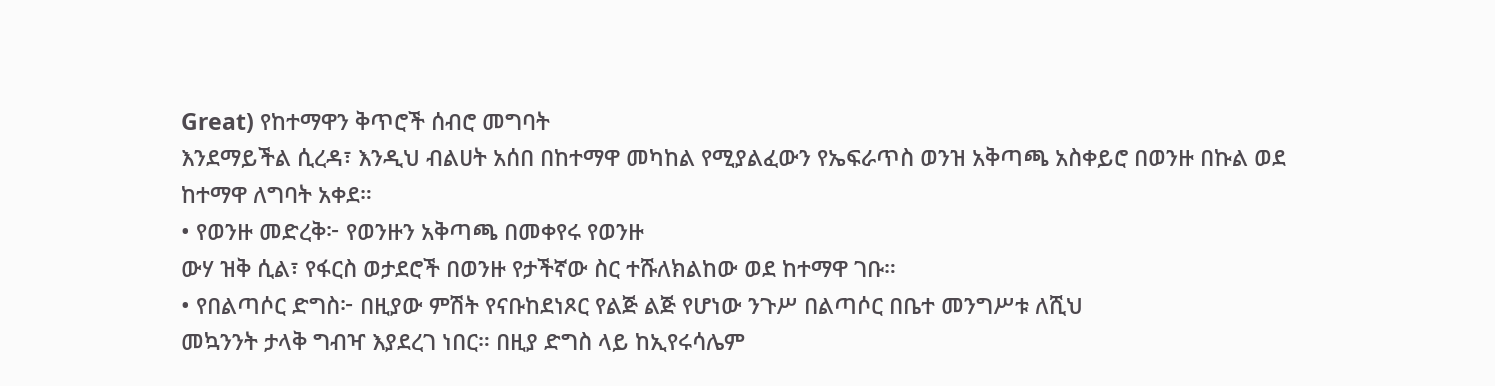Great) የከተማዋን ቅጥሮች ሰብሮ መግባት
እንደማይችል ሲረዳ፣ እንዲህ ብልሀት አሰበ በከተማዋ መካከል የሚያልፈውን የኤፍራጥስ ወንዝ አቅጣጫ አስቀይሮ በወንዙ በኩል ወደ
ከተማዋ ለግባት አቀደ።
• የወንዙ መድረቅ፦ የወንዙን አቅጣጫ በመቀየሩ የወንዙ
ውሃ ዝቅ ሲል፣ የፋርስ ወታደሮች በወንዙ የታችኛው ስር ተሹለክልከው ወደ ከተማዋ ገቡ።
• የበልጣሶር ድግስ፦ በዚያው ምሽት የናቡከደነጾር የልጅ ልጅ የሆነው ንጉሥ በልጣሶር በቤተ መንግሥቱ ለሺህ
መኳንንት ታላቅ ግብዣ እያደረገ ነበር። በዚያ ድግስ ላይ ከኢየሩሳሌም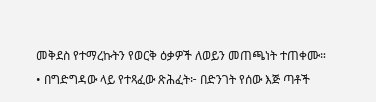መቅደስ የተማረኩትን የወርቅ ዕቃዎች ለወይን መጠጫነት ተጠቀሙ።
• በግድግዳው ላይ የተጻፈው ጽሕፈት፦ በድንገት የሰው እጅ ጣቶች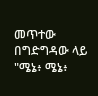መጥተው በግድግዳው ላይ "ሜኔ፥ ሜኔ፥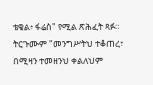ቴቄል፥ ፋሬስ" የሚል ጽሕፈት ጻፉ። ትርጉሙም "መንግሥትህ ተቆጠረ፣ በሚዛን ተመዘንህ ቀልለህም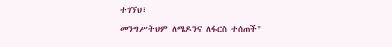ተገኘህ፣
መንግሥትህም ለሜዶንና ለፋርስ ተሰጠች"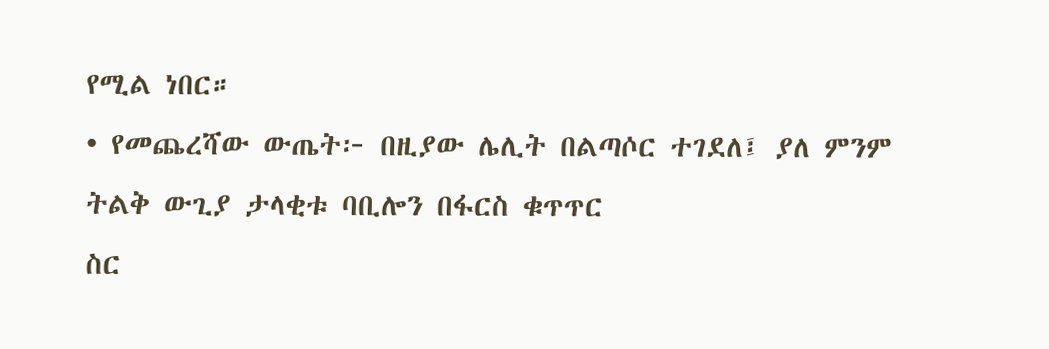የሚል ነበር።
• የመጨረሻው ውጤት፦ በዚያው ሌሊት በልጣሶር ተገደለ፤ ያለ ምንም ትልቅ ውጊያ ታላቂቱ ባቢሎን በፋርስ ቁጥጥር
ስር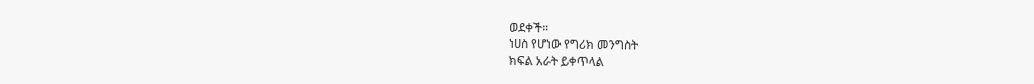ወደቀች።
ነሀስ የሆነው የግሪክ መንግስት
ክፍል አራት ይቀጥላል